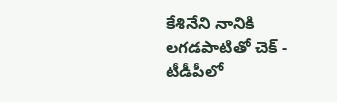కేశినేని నానికి లగడపాటితో చెక్ - టీడీపీలో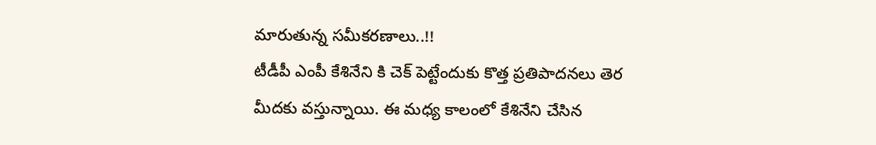మారుతున్న సమీకరణాలు..!!
టీడీపీ ఎంపీ కేశినేని కి చెక్ పెట్టేందుకు కొత్త ప్రతిపాదనలు తెర మీదకు వస్తున్నాయి. ఈ మధ్య కాలంలో కేశినేని చేసిన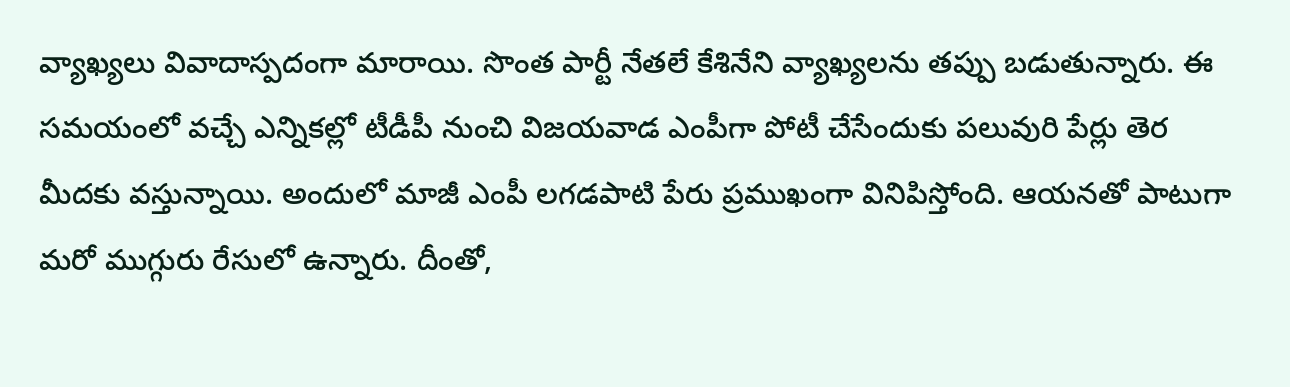వ్యాఖ్యలు వివాదాస్పదంగా మారాయి. సొంత పార్టీ నేతలే కేశినేని వ్యాఖ్యలను తప్పు బడుతున్నారు. ఈ సమయంలో వచ్చే ఎన్నికల్లో టీడీపీ నుంచి విజయవాడ ఎంపీగా పోటీ చేసేందుకు పలువురి పేర్లు తెర మీదకు వస్తున్నాయి. అందులో మాజీ ఎంపీ లగడపాటి పేరు ప్రముఖంగా వినిపిస్తోంది. ఆయనతో పాటుగా మరో ముగ్గురు రేసులో ఉన్నారు. దీంతో,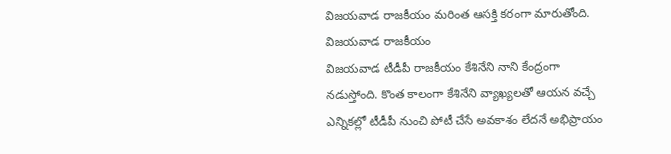విజయవాడ రాజకీయం మరింత ఆసక్తి కరంగా మారుతోంది.
విజయవాడ రాజకీయం
విజయవాడ టీడీపీ రాజకీయం కేశినేని నాని కేంద్రంగా నడుస్తోంది. కొంత కాలంగా కేశినేని వ్యాఖ్యలతో ఆయన వచ్చే ఎన్నికల్లో టీడీపీ నుంచి పోటీ చేసే అవకాశం లేదనే అభిప్రాయం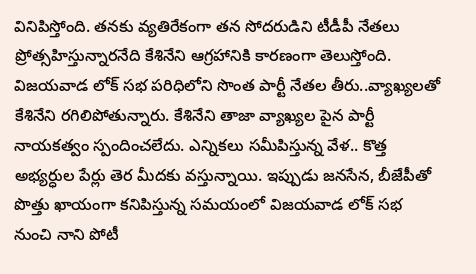వినిపిస్తోంది. తనకు వ్యతిరేకంగా తన సోదరుడిని టీడీపీ నేతలు ప్రోత్సహిస్తున్నారనేది కేశినేని ఆగ్రహానికి కారణంగా తెలుస్తోంది. విజయవాడ లోక్ సభ పరిధిలోని సొంత పార్టీ నేతల తీరు..వ్యాఖ్యలతో కేశినేని రగిలిపోతున్నారు. కేశినేని తాజా వ్యాఖ్యల పైన పార్టీ నాయకత్వం స్పందించలేదు. ఎన్నికలు సమీపిస్తున్న వేళ.. కొత్త అభ్యర్ధుల పేర్లు తెర మీదకు వస్తున్నాయి. ఇప్పుడు జనసేన, బీజేపీతో పొత్తు ఖాయంగా కనిపిస్తున్న సమయంలో విజయవాడ లోక్ సభ నుంచి నాని పోటీ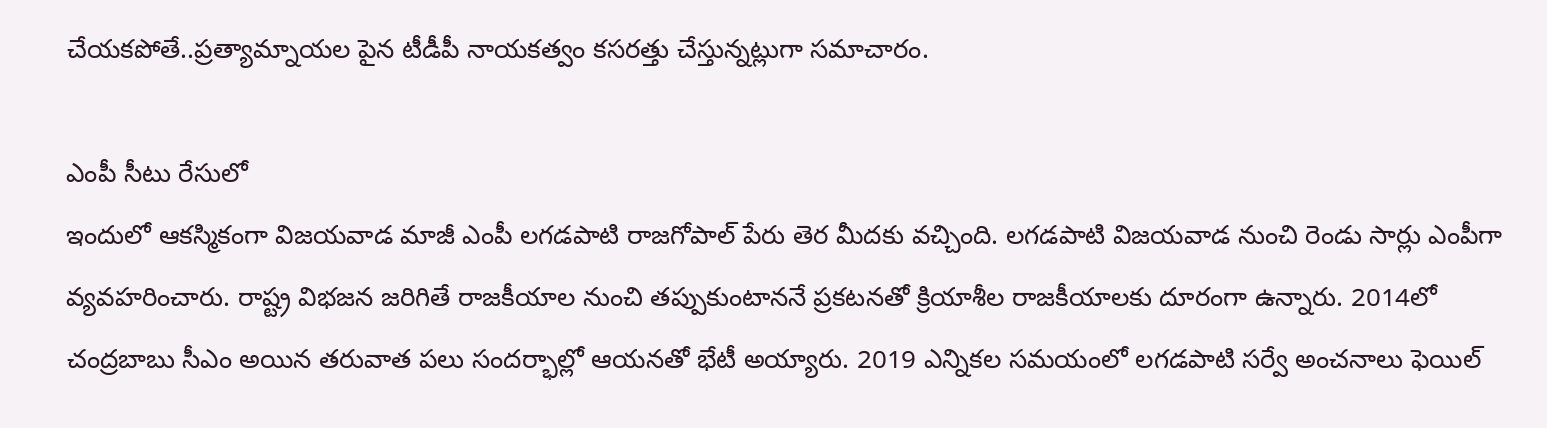చేయకపోతే..ప్రత్యామ్నాయల పైన టీడీపీ నాయకత్వం కసరత్తు చేస్తున్నట్లుగా సమాచారం.

ఎంపీ సీటు రేసులో
ఇందులో ఆకస్మికంగా విజయవాడ మాజీ ఎంపీ లగడపాటి రాజగోపాల్ పేరు తెర మీదకు వచ్చింది. లగడపాటి విజయవాడ నుంచి రెండు సార్లు ఎంపీగా వ్యవహరించారు. రాష్ట్ర విభజన జరిగితే రాజకీయాల నుంచి తప్పుకుంటాననే ప్రకటనతో క్రియాశీల రాజకీయాలకు దూరంగా ఉన్నారు. 2014లో చంద్రబాబు సీఎం అయిన తరువాత పలు సందర్భాల్లో ఆయనతో భేటీ అయ్యారు. 2019 ఎన్నికల సమయంలో లగడపాటి సర్వే అంచనాలు ఫెయిల్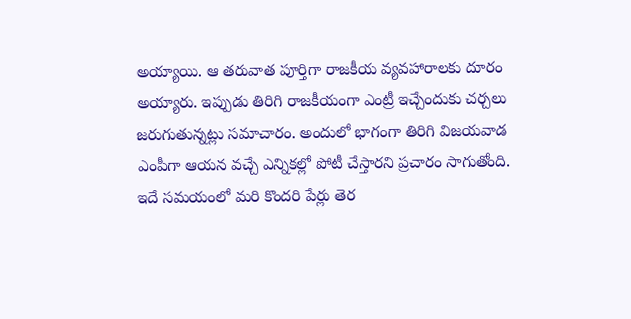అయ్యాయి. ఆ తరువాత పూర్తిగా రాజకీయ వ్యవహారాలకు దూరం అయ్యారు. ఇప్పుడు తిరిగి రాజకీయంగా ఎంట్రీ ఇచ్చేందుకు చర్చలు జరుగుతున్నట్లు సమాచారం. అందులో భాగంగా తిరిగి విజయవాడ ఎంపీగా ఆయన వచ్చే ఎన్నికల్లో పోటీ చేస్తారని ప్రచారం సాగుతోంది. ఇదే సమయంలో మరి కొందరి పేర్లు తెర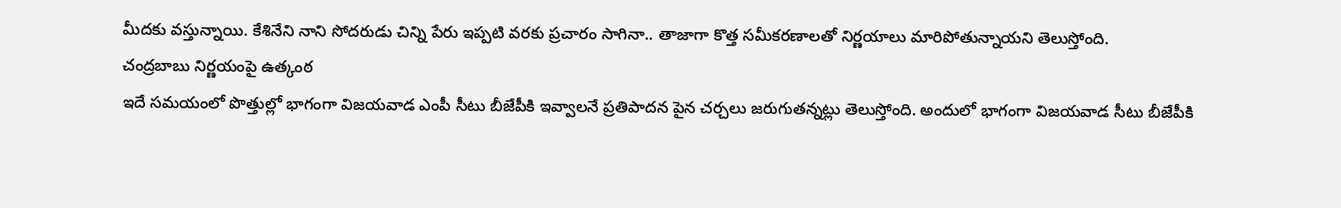మీదకు వస్తున్నాయి. కేశినేని నాని సోదరుడు చిన్ని పేరు ఇప్పటి వరకు ప్రచారం సాగినా.. తాజాగా కొత్త సమీకరణాలతో నిర్ణయాలు మారిపోతున్నాయని తెలుస్తోంది.
చంద్రబాబు నిర్ణయంపై ఉత్కంఠ
ఇదే సమయంలో పొత్తుల్లో భాగంగా విజయవాడ ఎంపీ సీటు బీజేపీకి ఇవ్వాలనే ప్రతిపాదన పైన చర్చలు జరుగుతన్నట్లు తెలుస్తోంది. అందులో భాగంగా విజయవాడ సీటు బీజేపీకి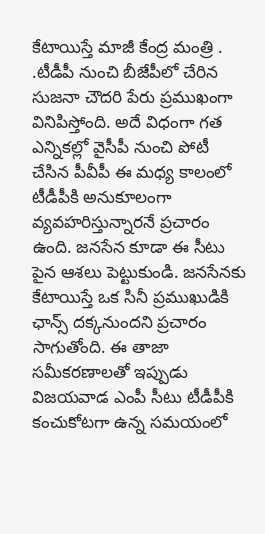కేటాయిస్తే మాజీ కేంద్ర మంత్రి . .టీడీపీ నుంచి బీజేపీలో చేరిన సుజనా చౌదరి పేరు ప్రముఖంగా వినిపిస్తోంది. అదే విధంగా గత ఎన్నికల్లో వైసీపీ నుంచి పోటీ చేసిన పీవీపీ ఈ మధ్య కాలంలో టీడీపీకి అనుకూలంగా వ్యవహరిస్తున్నారనే ప్రచారం ఉంది. జనసేన కూడా ఈ సీటు పైన ఆశలు పెట్టుకుండి. జనసేనకు కేటాయిస్తే ఒక సినీ ప్రముఖుడికి ఛాన్స్ దక్కనుందని ప్రచారం సాగుతోంది. ఈ తాజా సమీకరణాలతో ఇప్పుడు విజయవాడ ఎంపీ సీటు టీడీపీకి కంచుకోటగా ఉన్న సమయంలో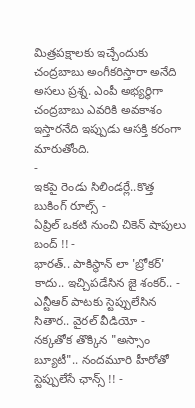మిత్రపక్షాలకు ఇచ్చేందుకు చంద్రబాబు అంగీకరిస్తారా అనేది అసలు ప్రశ్న. ఎంపీ అభ్యర్ధిగా చంద్రబాబు ఎవరికి అవకాశం ఇస్తారనేది ఇప్పుడు ఆసక్తి కరంగా మారుతోంది.
-
ఇకపై రెండు సిలిండర్లే..కొత్త బుకింగ్ రూల్స్ -
ఏప్రిల్ ఒకటి నుంచి చికెన్ షాపులు బంద్ !! -
భారత్.. పాకిస్థాన్ లా 'బ్రోకర్' కాదు.. ఇచ్చిపడేసిన జై శంకర్.. -
ఎన్టీఆర్ పాటకు స్టెప్పులేసిన సితార.. వైరల్ వీడియో -
నక్కతోక తొక్కిన "అస్సాం బ్యూటీ".. నందమూరి హీరోతో స్టెప్పులేసే ఛాన్స్ !! -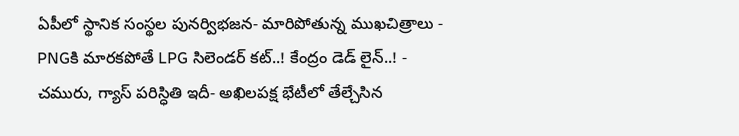ఏపీలో స్థానిక సంస్థల పునర్విభజన- మారిపోతున్న ముఖచిత్రాలు -
PNGకి మారకపోతే LPG సిలెండర్ కట్..! కేంద్రం డెడ్ లైన్..! -
చమురు, గ్యాస్ పరిస్ధితి ఇదీ- అఖిలపక్ష భేటీలో తేల్చేసిన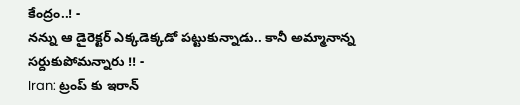కేంద్రం..! -
నన్ను ఆ డైరెక్టర్ ఎక్కడెక్కడో పట్టుకున్నాడు.. కానీ అమ్మానాన్న సర్దుకుపోమన్నారు !! -
Iran: ట్రంప్ కు ఇరాన్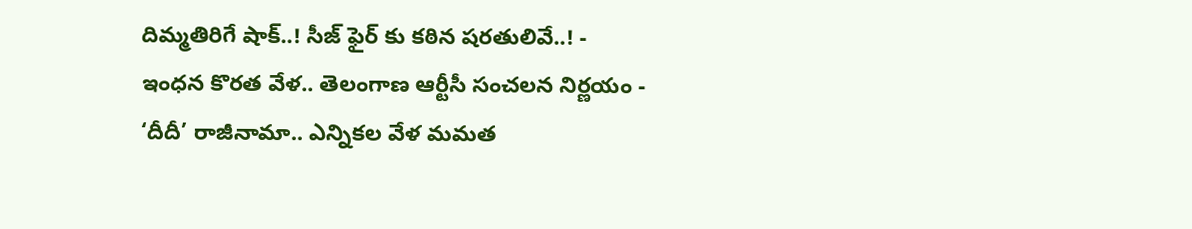దిమ్మతిరిగే షాక్..! సీజ్ ఫైర్ కు కఠిన షరతులివే..! -
ఇంధన కొరత వేళ.. తెలంగాణ ఆర్టీసీ సంచలన నిర్ణయం -
‘దీదీ’ రాజీనామా.. ఎన్నికల వేళ మమత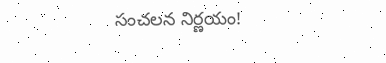సంచలన నిర్ణయం!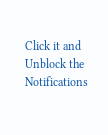Click it and Unblock the Notifications